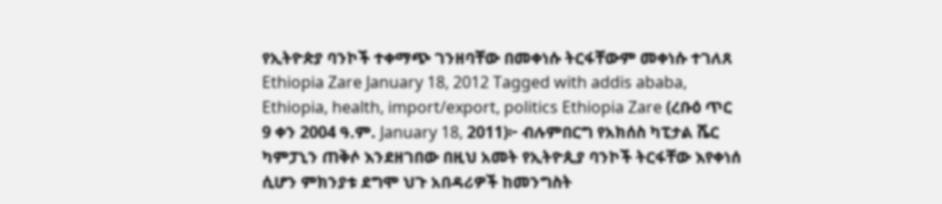የኢትዮጵያ ባንኮች ተቀማጭ ገንዘባቸው በመቀነሱ ትርፋቸውም መቀነሱ ተገለጸ Ethiopia Zare January 18, 2012 Tagged with addis ababa, Ethiopia, health, import/export, politics Ethiopia Zare (ረቡዕ ጥር 9 ቀን 2004 ዓ.ም. January 18, 2011)፦ ብሉምበርግ የአክሰስ ካፒታል ሼር ካምፓኒን ጠቅሶ እንደዘገበው በዚህ አመት የኢትዮጲያ ባንኮች ትርፋቸው እየቀነሰ ሲሆን ምክንያቱ ደግሞ ህጉ አበዳሪዎች ከመንግስት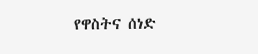የዋስትና ሰነድ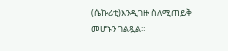(ሴኩሪቲ)እንዲገዙ ስለሚጠይቅ መሆኑን ገልጿል።